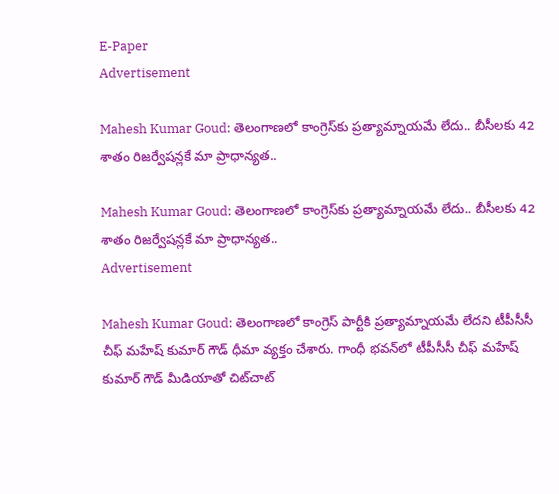E-Paper
Advertisement

Mahesh Kumar Goud: తెలంగాణలో కాంగ్రెస్‌కు ప్రత్యామ్నాయమే లేదు.. బీసీలకు 42 శాతం రిజర్వేషన్లకే మా ప్రాధాన్యత..

Mahesh Kumar Goud: తెలంగాణలో కాంగ్రెస్‌కు ప్రత్యామ్నాయమే లేదు.. బీసీలకు 42 శాతం రిజర్వేషన్లకే మా ప్రాధాన్యత..
Advertisement

Mahesh Kumar Goud: తెలంగాణలో కాంగ్రెస్ పార్టీకి ప్రత్యామ్నాయమే లేదని టీపీసీసీ చీఫ్ మహేష్ కుమార్ గౌడ్ ధీమా వ్యక్తం చేశారు. గాంధీ భవన్‌లో టీపీసీసీ చీఫ్ మహేష్ కుమార్ గౌడ్ మీడియాతో చిట్‌చాట్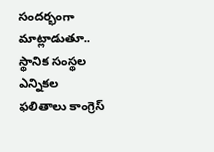సంద‌ర్భంగా మాట్లాడుతూ.. స్థానిక సంస్థల ఎన్నికల ఫలితాలు కాంగ్రెస్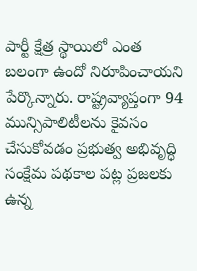పార్టీ క్షేత్ర స్థాయిలో ఎంత బలంగా ఉందో నిరూపించాయని పేర్కొన్నారు. రాష్ట్రవ్యాప్తంగా 94 మున్సిపాలిటీలను కైవసం చేసుకోవడం ప్రభుత్వ అభివృద్ధి సంక్షేమ పథకాల పట్ల ప్రజలకు ఉన్న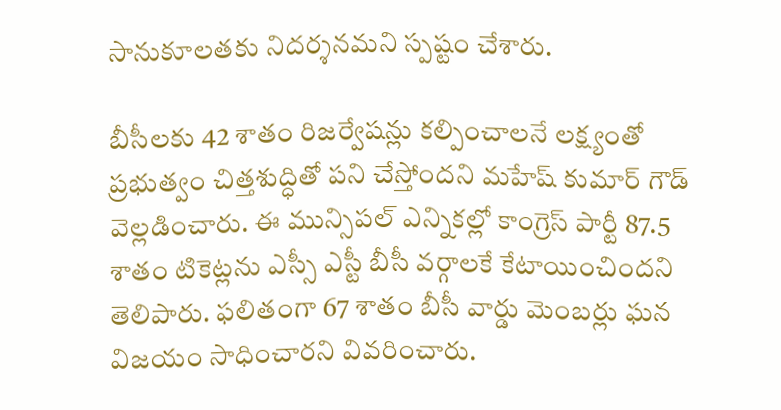సానుకూలతకు నిదర్శనమని స్పష్టం చేశారు.

బీసీలకు 42 శాతం రిజర్వేషన్లు కల్పించాలనే లక్ష్యంతో ప్రభుత్వం చిత్తశుద్ధితో పని చేస్తోందని మహేష్ కుమార్ గౌడ్ వెల్లడించారు. ఈ మున్సిపల్ ఎన్నికల్లో కాంగ్రెస్ పార్టీ 87.5 శాతం టికెట్లను ఎస్సీ ఎస్టీ బీసీ వర్గాలకే కేటాయించిందని తెలిపారు. ఫలితంగా 67 శాతం బీసీ వార్డు మెంబర్లు ఘన విజయం సాధించారని వివరించారు.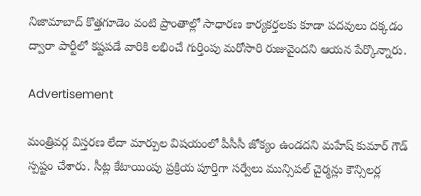నిజామాబాద్ కొత్తగూడెం వంటి ప్రాంతాల్లో సాధారణ కార్యకర్తలకు కూడా పదవులు దక్కడం ద్వారా పార్టీలో కష్టపడే వారికి లభించే గుర్తింపు మరోసారి రుజువైందని ఆయన పేర్కొన్నారు.

Advertisement

మంత్రివర్గ విస్తరణ లేదా మార్పుల విషయంలో పీసీసీ జోక్యం ఉండదని మహేష్ కుమార్ గౌడ్ స్పష్టం చేశారు. సీట్ల కేటాయింపు ప్రక్రియ పూర్తిగా సర్వేలు మున్సిపల్ చైర్మన్లు కౌన్సిలర్ల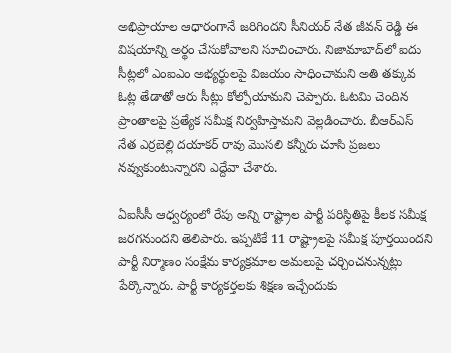అభిప్రాయాల ఆధారంగానే జరిగిందని సీనియర్ నేత జీవన్ రెడ్డి ఈ విషయాన్ని అర్థం చేసుకోవాలని సూచించారు. నిజామాబాద్‌లో ఐదు సీట్లలో ఎంఐఎం అభ్యర్థులపై విజయం సాధించామని అతి తక్కువ ఓట్ల తేడాతో ఆరు సీట్లు కోల్పోయామని చెప్పారు. ఓటమి చెందిన ప్రాంతాలపై ప్రత్యేక సమీక్ష నిర్వహిస్తామని వెల్లడించారు. బీఆర్ఎస్ నేత ఎర్రబెల్లి దయాకర్ రావు మొసలి కన్నీరు చూసి ప్రజలు నవ్వుకుంటున్నారని ఎద్దేవా చేశారు.

ఏఐసీసీ ఆధ్వర్యంలో రేపు అన్ని రాష్ట్రాల పార్టీ పరిస్థితిపై కీలక సమీక్ష జరగనుందని తెలిపారు. ఇప్పటికే 11 రాష్ట్రాలపై సమీక్ష పూర్తయిందని పార్టీ నిర్మాణం సంక్షేమ కార్యక్రమాల అమలుపై చర్చించనున్నట్లు పేర్కొన్నారు. పార్టీ కార్యకర్తలకు శిక్షణ ఇచ్చేందుకు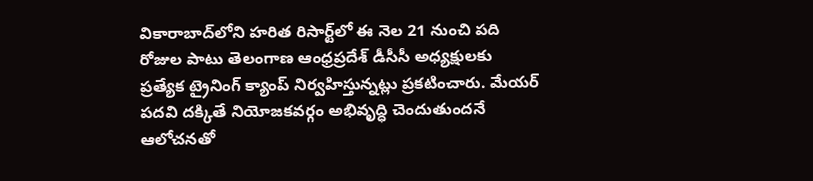వికారాబాద్‌లోని హరిత రిసార్ట్‌లో ఈ నెల 21 నుంచి పది రోజుల పాటు తెలంగాణ ఆంధ్రప్రదేశ్ డీసీసీ అధ్యక్షులకు ప్రత్యేక ట్రైనింగ్ క్యాంప్ నిర్వహిస్తున్నట్లు ప్రకటించారు. మేయర్ పదవి దక్కితే నియోజకవర్గం అభివృద్ధి చెందుతుందనే ఆలోచనతో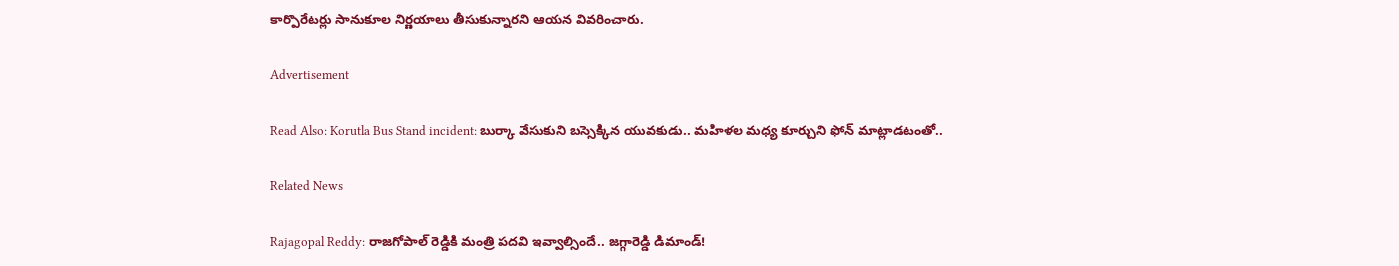కార్పొరేటర్లు సానుకూల నిర్ణయాలు తీసుకున్నారని ఆయన వివరించారు.

Advertisement

Read Also: Korutla Bus Stand incident: బుర్కా వేసుకుని బస్సెక్కిన యువకుడు.. మహిళల మధ్య కూర్చుని ఫోన్ మాట్లాడటంతో..

Related News

Rajagopal Reddy: రాజగోపాల్ రెడ్డికి మంత్రి పదవి ఇవ్వాల్సిందే.. జగ్గారెడ్డి డిమాండ్!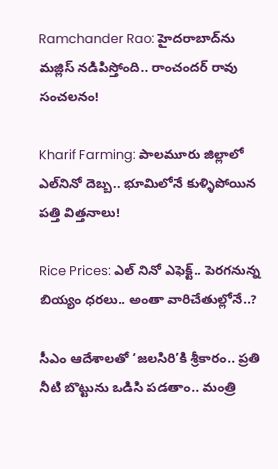Ramchander Rao: హైదరాబాద్‌ను మజ్లిస్ నడిపిస్తోంది.. రాంచందర్ రావు సంచలనం!

Kharif Farming: పాలమూరు జిల్లాలో ఎల్‌నినో దెబ్బ.. భూమిలోనే కుళ్ళిపోయిన పత్తి విత్తనాలు!

Rice Prices: ఎల్ నినో ఎఫెక్ట్.. పెరగనున్న బియ్యం ధరలు.. అంతా వారిచేతుల్లోనే..?

సీఎం ఆదేశాలతో ‘జలసిరి’కి శ్రీకారం.. ప్రతి నీటి బొట్టును ఒడిసి పడతాం.. మంత్రి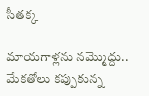సీతక్క

మాయగాళ్లను నమ్మొద్దు.. మేకతోలు కప్పుకున్న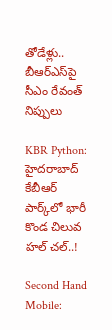తోడేళ్లు.. బీఆర్‌ఎస్‌పై సీఎం రేవంత్ నిప్పులు

KBR Python: హైదరాబాద్ కేబీఆర్ పార్క్‌లో భారీ కొండ చిలువ హల్ చల్..!

Second Hand Mobile: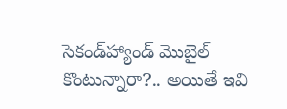సెకండ్‌హ్యాండ్ మొబైల్ కొంటున్నారా?.. అయితే ఇవి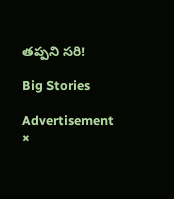తప్పని సరి!

Big Stories

Advertisement
×